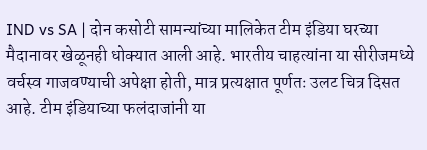IND vs SA | दोन कसोटी सामन्यांच्या मालिकेत टीम इंडिया घरच्या मैदानावर खेळूनही धोक्यात आली आहे. भारतीय चाहत्यांना या सीरीजमध्ये वर्चस्व गाजवण्याची अपेक्षा होती, मात्र प्रत्यक्षात पूर्णतः उलट चित्र दिसत आहे. टीम इंडियाच्या फलंदाजांनी या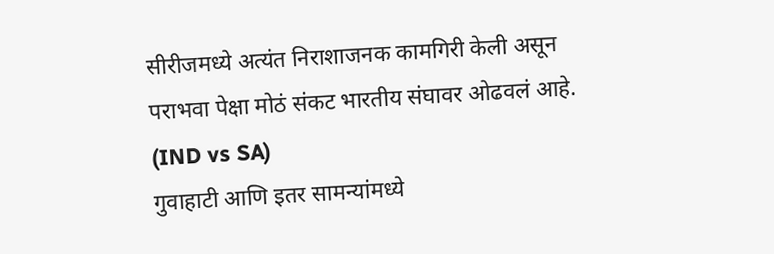सीरीजमध्ये अत्यंत निराशाजनक कामगिरी केली असून पराभवा पेक्षा मोठं संकट भारतीय संघावर ओढवलं आहे. (IND vs SA)
गुवाहाटी आणि इतर सामन्यांमध्ये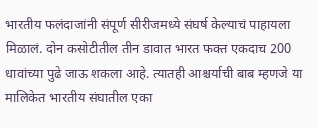भारतीय फलंदाजांनी संपूर्ण सीरीजमध्ये संघर्ष केल्याचं पाहायला मिळालं. दोन कसोटीतील तीन डावात भारत फक्त एकदाच 200 धावांच्या पुढे जाऊ शकला आहे. त्यातही आश्चर्याची बाब म्हणजे या मालिकेत भारतीय संघातील एका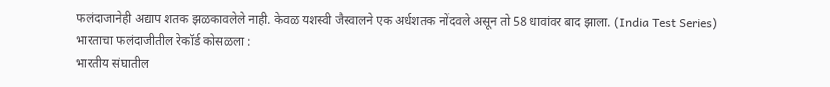फलंदाजानेही अद्याप शतक झळकावलेले नाही. केवळ यशस्वी जैस्वालने एक अर्धशतक नोंदवले असून तो 58 धावांवर बाद झाला. (India Test Series)
भारताचा फलंदाजीतील रेकॉर्ड कोसळला :
भारतीय संघातील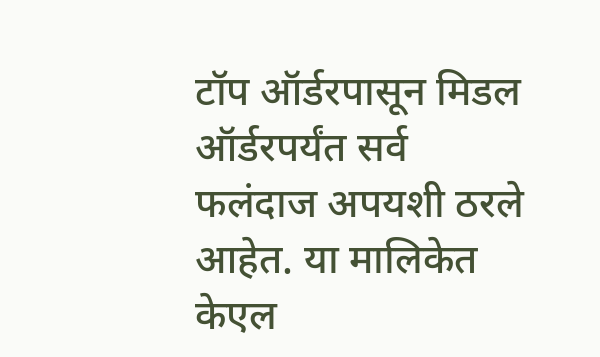टॉप ऑर्डरपासून मिडल ऑर्डरपर्यंत सर्व फलंदाज अपयशी ठरले आहेत. या मालिकेत केएल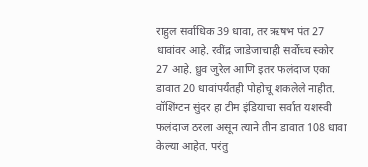राहुल सर्वाधिक 39 धावा, तर ऋषभ पंत 27 धावांवर आहे. रवींद्र जाडेजाचाही सर्वोच्च स्कोर 27 आहे. ध्रुव जुरेल आणि इतर फलंदाज एका डावात 20 धावांपर्यंतही पोहोचू शकलेले नाहीत.
वॉशिंग्टन सुंदर हा टीम इंडियाचा सर्वात यशस्वी फलंदाज ठरला असून त्याने तीन डावात 108 धावा केल्या आहेत. परंतु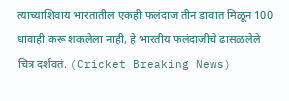त्याच्याशिवाय भारतातील एकही फलंदाज तीन डावात मिळून 100 धावाही करू शकलेला नाही, हे भारतीय फलंदाजीचे ढासळलेले चित्र दर्शवतं. (Cricket Breaking News)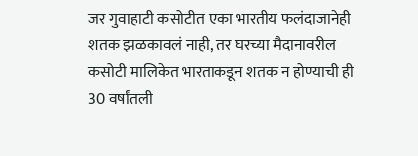जर गुवाहाटी कसोटीत एका भारतीय फलंदाजानेही शतक झळकावलं नाही, तर घरच्या मैदानावरील कसोटी मालिकेत भारताकडून शतक न होण्याची ही 30 वर्षांतली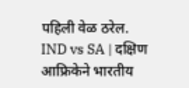पहिली वेळ ठरेल.
IND vs SA | दक्षिण आफ्रिकेने भारतीय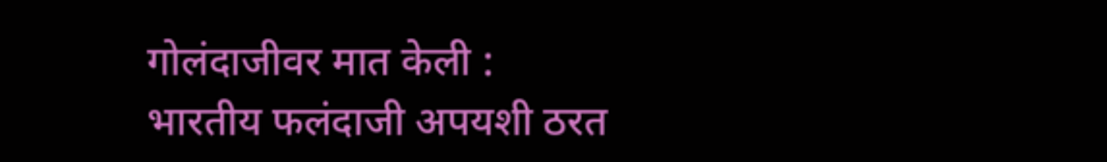गोलंदाजीवर मात केली :
भारतीय फलंदाजी अपयशी ठरत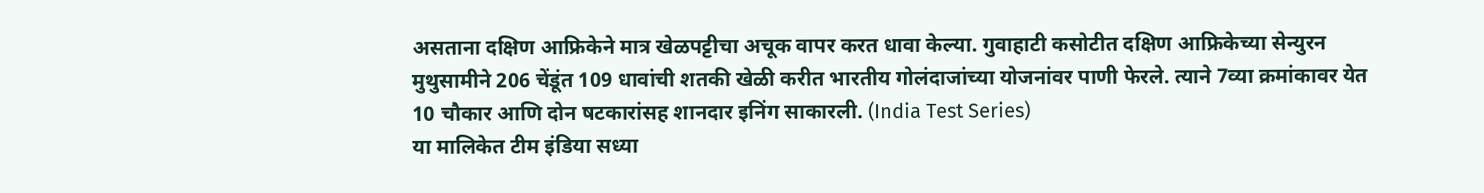असताना दक्षिण आफ्रिकेने मात्र खेळपट्टीचा अचूक वापर करत धावा केल्या. गुवाहाटी कसोटीत दक्षिण आफ्रिकेच्या सेन्युरन मुथुसामीने 206 चेंडूंत 109 धावांची शतकी खेळी करीत भारतीय गोलंदाजांच्या योजनांवर पाणी फेरले. त्याने 7व्या क्रमांकावर येत 10 चौकार आणि दोन षटकारांसह शानदार इनिंग साकारली. (India Test Series)
या मालिकेत टीम इंडिया सध्या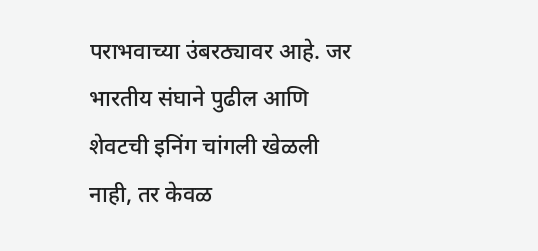पराभवाच्या उंबरठ्यावर आहे. जर भारतीय संघाने पुढील आणि शेवटची इनिंग चांगली खेळली नाही, तर केवळ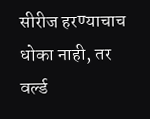सीरीज हरण्याचाच धोका नाही, तर वर्ल्ड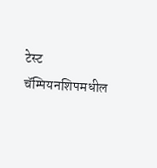टेस्ट चॅम्पियनशिपमधील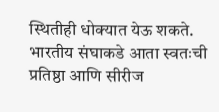स्थितीही धोक्यात येऊ शकते.
भारतीय संघाकडे आता स्वतःची प्रतिष्ठा आणि सीरीज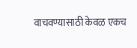वाचवण्यासाठी केवळ एकच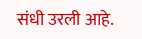संधी उरली आहे.